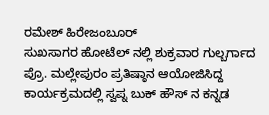ರಮೇಶ್ ಹಿರೇಜಂಬೂರ್
ಸುಖಸಾಗರ ಹೋಟೆಲ್ ನಲ್ಲಿ ಶುಕ್ರವಾರ ಗುಲ್ಬರ್ಗಾದ ಪ್ರೊ. ಮಲ್ಲೇಪುರಂ ಪ್ರತಿಷ್ಠಾನ ಆಯೋಜಿಸಿದ್ದ ಕಾರ್ಯಕ್ರಮದಲ್ಲಿ ಸ್ವಪ್ನ ಬುಕ್ ಹೌಸ್ ನ ಕನ್ನಡ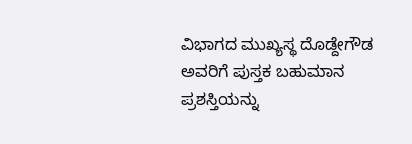ವಿಭಾಗದ ಮುಖ್ಯಸ್ಥ ದೊಡ್ದೇಗೌಡ ಅವರಿಗೆ ಪುಸ್ತಕ ಬಹುಮಾನ ಪ್ರಶಸ್ತಿಯನ್ನು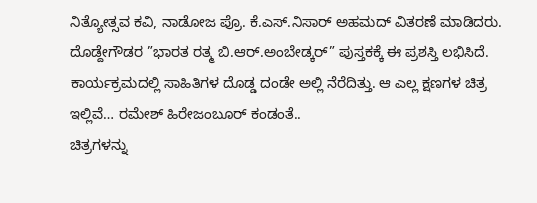ನಿತ್ಯೋತ್ಸವ ಕವಿ, ನಾಡೋಜ ಪ್ರೊ. ಕೆ.ಎಸ್.ನಿಸಾರ್ ಅಹಮದ್ ವಿತರಣೆ ಮಾಡಿದರು. ದೊಡ್ದೇಗೌಡರ ”ಭಾರತ ರತ್ಮ ಬಿ.ಆರ್.ಅಂಬೇಡ್ಕರ್” ಪುಸ್ತಕಕ್ಕೆ ಈ ಪ್ರಶಸ್ತಿ ಲಭಿಸಿದೆ. ಕಾರ್ಯಕ್ರಮದಲ್ಲಿ ಸಾಹಿತಿಗಳ ದೊಡ್ಡ ದಂಡೇ ಅಲ್ಲಿ ನೆರೆದಿತ್ತು. ಆ ಎಲ್ಲ ಕ್ಷಣಗಳ ಚಿತ್ರ ಇಲ್ಲಿವೆ… ರಮೇಶ್ ಹಿರೇಜಂಬೂರ್ ಕಂಡಂತೆ..
ಚಿತ್ರಗಳನ್ನು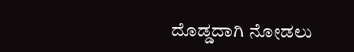ದೊಡ್ಡದಾಗಿ ನೋಡಲು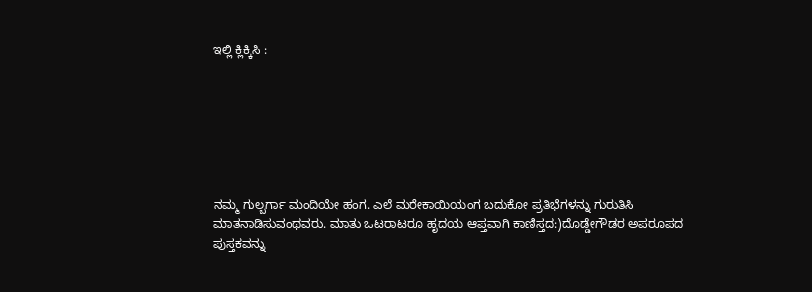ಇಲ್ಲಿ ಕ್ಲಿಕ್ಕಿಸಿ :







ನಮ್ಮ ಗುಲ್ಬರ್ಗಾ ಮಂದಿಯೇ ಹಂಗ. ಎಲೆ ಮರೇಕಾಯಿಯಂಗ ಬದುಕೋ ಪ್ರತಿಭೆಗಳನ್ನು ಗುರುತಿಸಿ ಮಾತನಾಡಿಸುವಂಥವರು. ಮಾತು ಒಟರಾಟರೂ ಹೃದಯ ಆಪ್ತವಾಗಿ ಕಾಣಿಸ್ತದ:)ದೊಡ್ಡೇಗೌಡರ ಅಪರೂಪದ ಪುಸ್ತಕವನ್ನು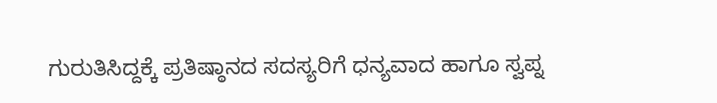ಗುರುತಿಸಿದ್ದಕ್ಕೆ ಪ್ರತಿಷ್ಠಾನದ ಸದಸ್ಯರಿಗೆ ಧನ್ಯವಾದ ಹಾಗೂ ಸ್ವಪ್ನ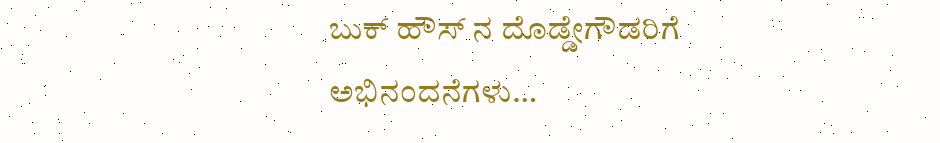ಬುಕ್ ಹೌಸ್ ನ ದೊಡ್ಡೇಗೌಡರಿಗೆ ಅಭಿನಂದನೆಗಳು…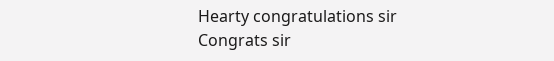Hearty congratulations sir
Congrats sir